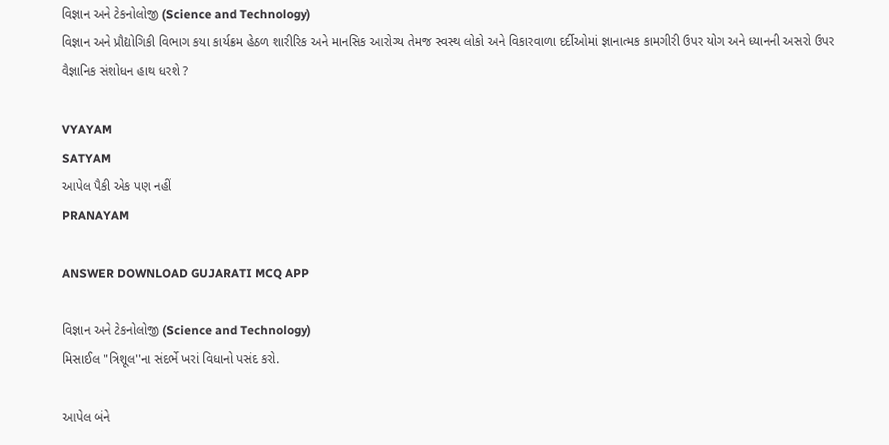વિજ્ઞાન અને ટેકનોલોજી (Science and Technology)
વિજ્ઞાન અને પ્રૌદ્યોગિકી વિભાગ કયા કાર્યક્રમ હેઠળ શારીરિક અને માનસિક આરોગ્ય તેમજ સ્વસ્થ લોકો અને વિકારવાળા દર્દીઓમાં જ્ઞાનાત્મક કામગીરી ઉપર યોગ અને ધ્યાનની અસરો ઉપર વૈજ્ઞાનિક સંશોધન હાથ ધરશે ?

VYAYAM
SATYAM
આપેલ પૈકી એક પણ નહીં
PRANAYAM

ANSWER DOWNLOAD GUJARATI MCQ APP

વિજ્ઞાન અને ટેકનોલોજી (Science and Technology)
મિસાઈલ "ત્રિશૂલ''ના સંદર્ભે ખરાં વિધાનો પસંદ કરો.

આપેલ બંને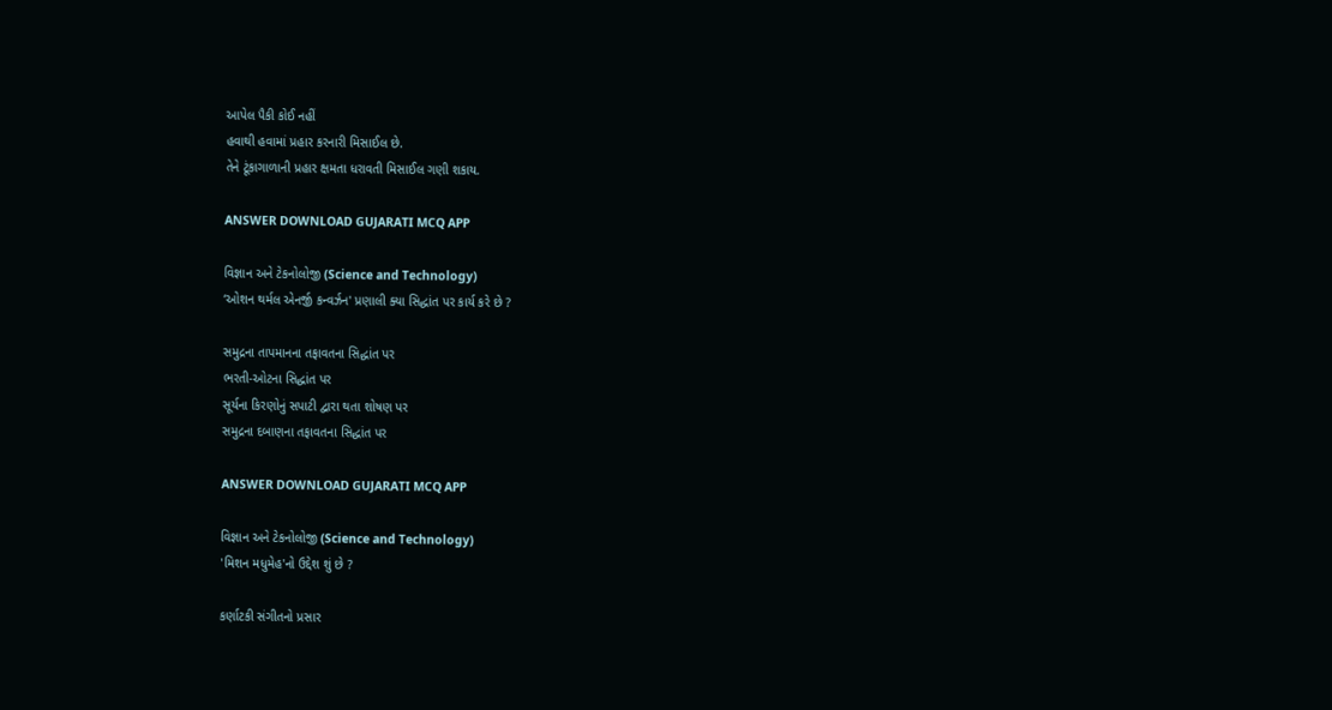આપેલ પૈકી કોઈ નહીં
હવાથી હવામાં પ્રહાર કરનારી મિસાઈલ છે.
તેને ટૂંકાગાળાની પ્રહાર ક્ષમતા ધરાવતી મિસાઈલ ગણી શકાય.

ANSWER DOWNLOAD GUJARATI MCQ APP

વિજ્ઞાન અને ટેકનોલોજી (Science and Technology)
‘ઓશન થર્મલ એનર્જી કન્વર્ઝન' પ્રણાલી ક્યા સિદ્ધાંત પર કાર્ય કરે છે ?

સમુદ્રના તાપમાનના તફાવતના સિદ્ધાંત પર
ભરતી-ઓટના સિદ્ધાંત પર
સૂર્યના કિરણોનું સપાટી દ્વારા થતા શોષણ પર
સમુદ્રના દબાણના તફાવતના સિદ્ધાંત પર

ANSWER DOWNLOAD GUJARATI MCQ APP

વિજ્ઞાન અને ટેકનોલોજી (Science and Technology)
'મિશન મધુમેહ'નો ઉદ્દેશ શું છે ?

કર્ણાટકી સંગીતનો પ્રસાર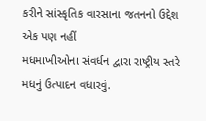કરીને સાંસ્કૃતિક વારસાના જતનનો ઉદ્દેશ
એક પણ નહીં
મધમાખીઓના સંવર્ધન દ્વારા રાષ્ટ્રીય સ્તરે મધનું ઉત્પાદન વધારવું.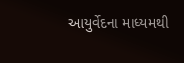આયુર્વેદના માધ્યમથી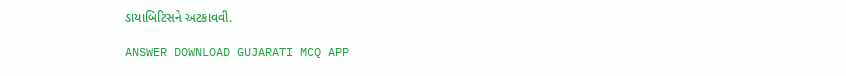ડાયાબિટિસને અટકાવવી.

ANSWER DOWNLOAD GUJARATI MCQ APP